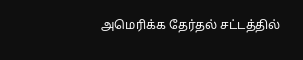அமெரிக்க தேர்தல் சட்டத்தில்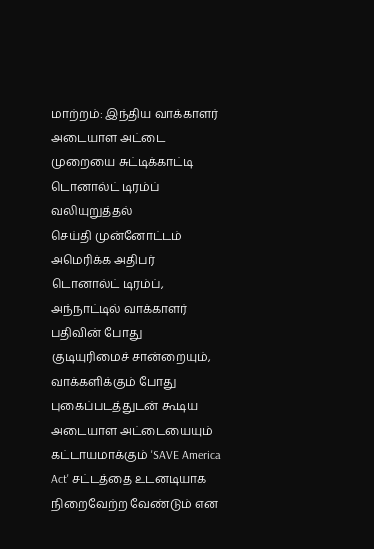மாற்றம்: இந்திய வாக்காளர் அடையாள அட்டை முறையை சுட்டிக்காட்டி டொனால்ட் டிரம்ப் வலியுறுத்தல்
செய்தி முன்னோட்டம்
அமெரிக்க அதிபர் டொனால்ட் டிரம்ப், அந்நாட்டில் வாக்காளர் பதிவின் போது குடியுரிமைச் சான்றையும், வாக்களிக்கும் போது புகைப்படத்துடன் கூடிய அடையாள அட்டையையும் கட்டாயமாக்கும் 'SAVE America Act' சட்டத்தை உடனடியாக நிறைவேற்ற வேண்டும் என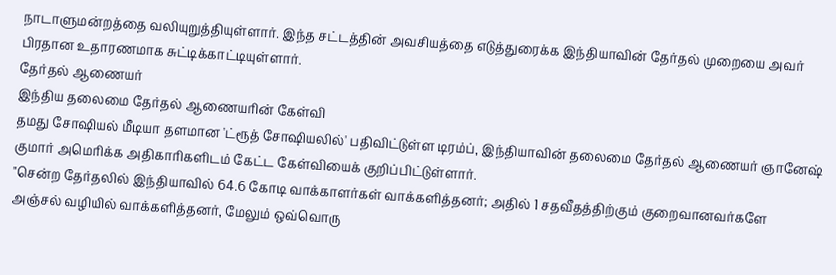நாடாளுமன்றத்தை வலியுறுத்தியுள்ளார். இந்த சட்டத்தின் அவசியத்தை எடுத்துரைக்க இந்தியாவின் தேர்தல் முறையை அவர் பிரதான உதாரணமாக சுட்டிக்காட்டியுள்ளார்.
தேர்தல் ஆணையர்
இந்திய தலைமை தேர்தல் ஆணையரின் கேள்வி
தமது சோஷியல் மீடியா தளமான 'ட்ரூத் சோஷியலில்' பதிவிட்டுள்ள டிரம்ப், இந்தியாவின் தலைமை தேர்தல் ஆணையர் ஞானேஷ் குமார் அமெரிக்க அதிகாரிகளிடம் கேட்ட கேள்வியைக் குறிப்பிட்டுள்ளார்.
"சென்ற தேர்தலில் இந்தியாவில் 64.6 கோடி வாக்காளர்கள் வாக்களித்தனர்; அதில் 1 சதவீதத்திற்கும் குறைவானவர்களே அஞ்சல் வழியில் வாக்களித்தனர், மேலும் ஒவ்வொரு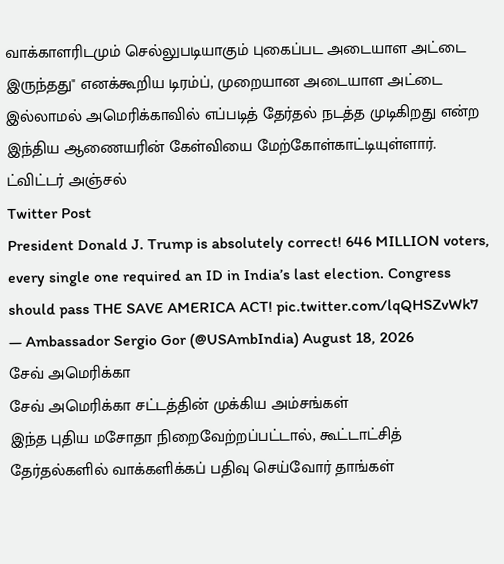வாக்காளரிடமும் செல்லுபடியாகும் புகைப்பட அடையாள அட்டை இருந்தது" எனக்கூறிய டிரம்ப், முறையான அடையாள அட்டை இல்லாமல் அமெரிக்காவில் எப்படித் தேர்தல் நடத்த முடிகிறது என்ற இந்திய ஆணையரின் கேள்வியை மேற்கோள்காட்டியுள்ளார்.
ட்விட்டர் அஞ்சல்
Twitter Post
President Donald J. Trump is absolutely correct! 646 MILLION voters, every single one required an ID in India’s last election. Congress should pass THE SAVE AMERICA ACT! pic.twitter.com/lqQHSZvWk7
— Ambassador Sergio Gor (@USAmbIndia) August 18, 2026
சேவ் அமெரிக்கா
சேவ் அமெரிக்கா சட்டத்தின் முக்கிய அம்சங்கள்
இந்த புதிய மசோதா நிறைவேற்றப்பட்டால், கூட்டாட்சித் தேர்தல்களில் வாக்களிக்கப் பதிவு செய்வோர் தாங்கள்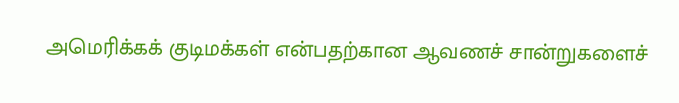அமெரிக்கக் குடிமக்கள் என்பதற்கான ஆவணச் சான்றுகளைச்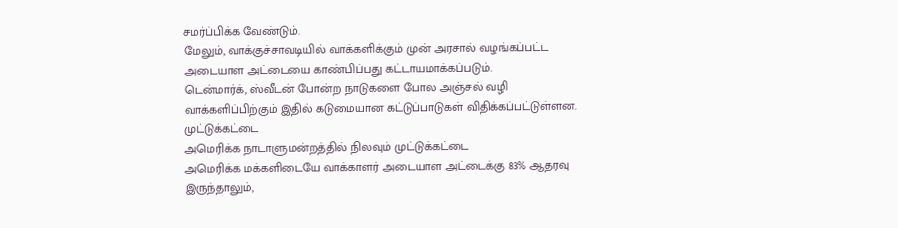சமர்ப்பிக்க வேண்டும்.
மேலும், வாக்குச்சாவடியில் வாக்களிக்கும் முன் அரசால் வழங்கப்பட்ட அடையாள அட்டையை காண்பிப்பது கட்டாயமாக்கப்படும்.
டென்மார்க், ஸ்வீடன் போன்ற நாடுகளை போல அஞ்சல் வழி வாக்களிப்பிற்கும் இதில் கடுமையான கட்டுப்பாடுகள் விதிக்கப்பட்டுள்ளன.
முட்டுக்கட்டை
அமெரிக்க நாடாளுமன்றத்தில் நிலவும் முட்டுக்கட்டை
அமெரிக்க மக்களிடையே வாக்காளர் அடையாள அட்டைக்கு 83% ஆதரவு இருந்தாலும்,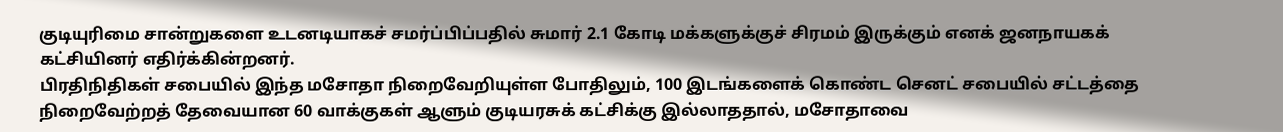குடியுரிமை சான்றுகளை உடனடியாகச் சமர்ப்பிப்பதில் சுமார் 2.1 கோடி மக்களுக்குச் சிரமம் இருக்கும் எனக் ஜனநாயகக் கட்சியினர் எதிர்க்கின்றனர்.
பிரதிநிதிகள் சபையில் இந்த மசோதா நிறைவேறியுள்ள போதிலும், 100 இடங்களைக் கொண்ட செனட் சபையில் சட்டத்தை நிறைவேற்றத் தேவையான 60 வாக்குகள் ஆளும் குடியரசுக் கட்சிக்கு இல்லாததால், மசோதாவை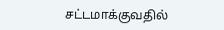சட்டமாக்குவதில்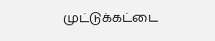முட்டுக்கட்டை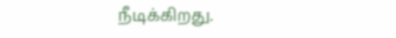நீடிக்கிறது.